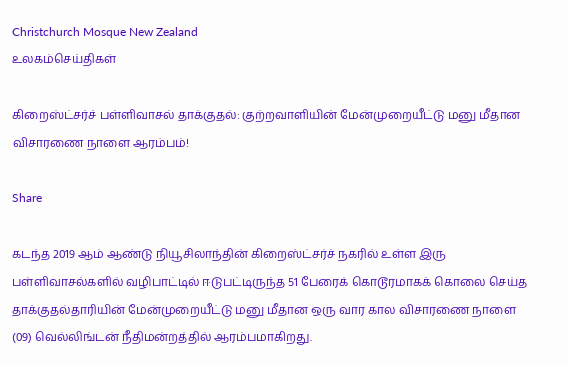Christchurch Mosque New Zealand
உலகம்செய்திகள்

கிறைஸ்ட்சர்ச் பள்ளிவாசல் தாக்குதல்: குற்றவாளியின் மேன்முறையீட்டு மனு மீதான விசாரணை நாளை ஆரம்பம்!

Share

கடந்த 2019 ஆம் ஆண்டு நியூசிலாந்தின் கிறைஸ்ட்சர்ச் நகரில் உள்ள இரு பள்ளிவாசல்களில் வழிபாட்டில் ஈடுபட்டிருந்த 51 பேரைக் கொடூரமாகக் கொலை செய்த தாக்குதல்தாரியின் மேன்முறையீட்டு மனு மீதான ஒரு வார கால விசாரணை நாளை (09) வெல்லிங்டன் நீதிமன்றத்தில் ஆரம்பமாகிறது.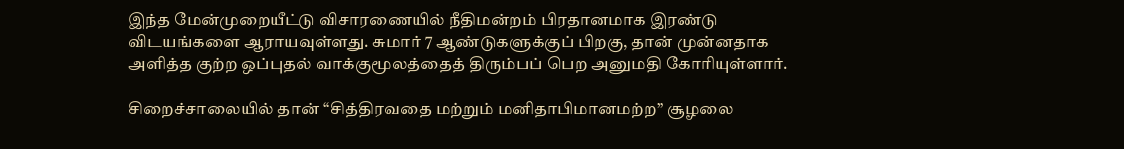இந்த மேன்முறையீட்டு விசாரணையில் நீதிமன்றம் பிரதானமாக இரண்டு விடயங்களை ஆராயவுள்ளது. சுமார் 7 ஆண்டுகளுக்குப் பிறகு, தான் முன்னதாக அளித்த குற்ற ஒப்புதல் வாக்குமூலத்தைத் திரும்பப் பெற அனுமதி கோரியுள்ளார்.

சிறைச்சாலையில் தான் “சித்திரவதை மற்றும் மனிதாபிமானமற்ற” சூழலை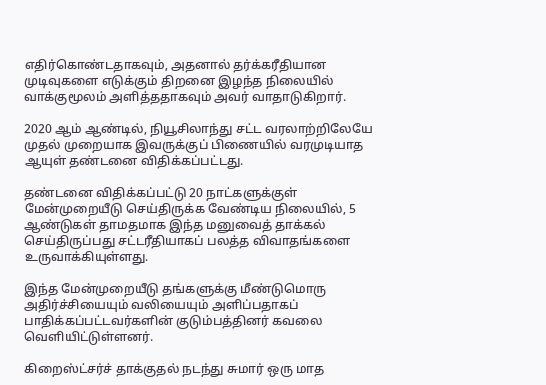எதிர்கொண்டதாகவும், அதனால் தர்க்கரீதியான முடிவுகளை எடுக்கும் திறனை இழந்த நிலையில் வாக்குமூலம் அளித்ததாகவும் அவர் வாதாடுகிறார்.

2020 ஆம் ஆண்டில், நியூசிலாந்து சட்ட வரலாற்றிலேயே முதல் முறையாக இவருக்குப் பிணையில் வரமுடியாத ஆயுள் தண்டனை விதிக்கப்பட்டது.

தண்டனை விதிக்கப்பட்டு 20 நாட்களுக்குள் மேன்முறையீடு செய்திருக்க வேண்டிய நிலையில், 5 ஆண்டுகள் தாமதமாக இந்த மனுவைத் தாக்கல் செய்திருப்பது சட்டரீதியாகப் பலத்த விவாதங்களை உருவாக்கியுள்ளது.

இந்த மேன்முறையீடு தங்களுக்கு மீண்டுமொரு அதிர்ச்சியையும் வலியையும் அளிப்பதாகப் பாதிக்கப்பட்டவர்களின் குடும்பத்தினர் கவலை வெளியிட்டுள்ளனர்.

கிறைஸ்ட்சர்ச் தாக்குதல் நடந்து சுமார் ஒரு மாத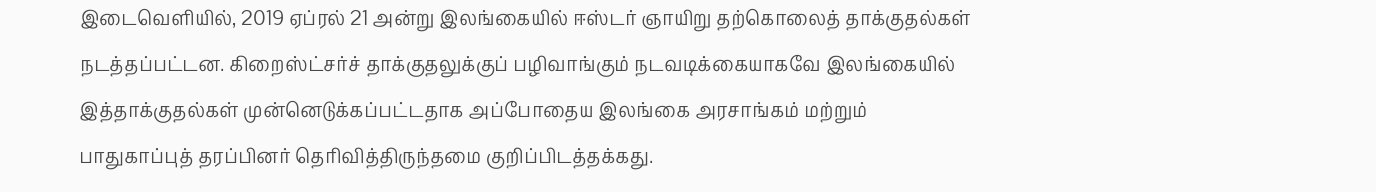இடைவெளியில், 2019 ஏப்ரல் 21 அன்று இலங்கையில் ஈஸ்டர் ஞாயிறு தற்கொலைத் தாக்குதல்கள் நடத்தப்பட்டன. கிறைஸ்ட்சர்ச் தாக்குதலுக்குப் பழிவாங்கும் நடவடிக்கையாகவே இலங்கையில் இத்தாக்குதல்கள் முன்னெடுக்கப்பட்டதாக அப்போதைய இலங்கை அரசாங்கம் மற்றும் பாதுகாப்புத் தரப்பினர் தெரிவித்திருந்தமை குறிப்பிடத்தக்கது.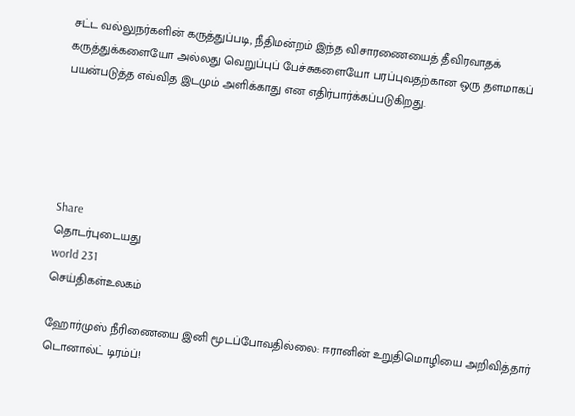சட்ட வல்லுநர்களின் கருத்துப்படி, நீதிமன்றம் இந்த விசாரணையைத் தீவிரவாதக் கருத்துக்களையோ அல்லது வெறுப்புப் பேச்சுகளையோ பரப்புவதற்கான ஒரு தளமாகப் பயன்படுத்த எவ்வித இடமும் அளிக்காது என எதிர்பார்க்கப்படுகிறது.





Share
தொடர்புடையது
world 231
செய்திகள்உலகம்

ஹோர்முஸ் நீரிணையை இனி மூடப்போவதில்லை: ஈரானின் உறுதிமொழியை அறிவித்தார் டொனால்ட் டிரம்ப்!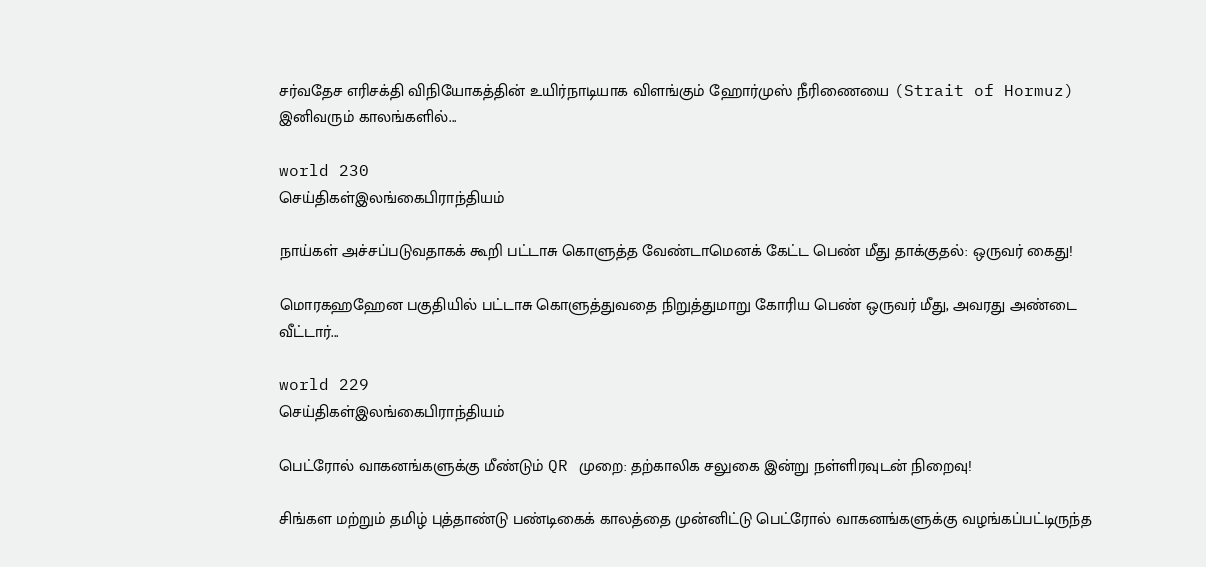சர்வதேச எரிசக்தி விநியோகத்தின் உயிர்நாடியாக விளங்கும் ஹோர்முஸ் நீரிணையை (Strait of Hormuz) இனிவரும் காலங்களில்...

world 230
செய்திகள்இலங்கைபிராந்தியம்

நாய்கள் அச்சப்படுவதாகக் கூறி பட்டாசு கொளுத்த வேண்டாமெனக் கேட்ட பெண் மீது தாக்குதல்: ஒருவர் கைது!

மொரகஹஹேன பகுதியில் பட்டாசு கொளுத்துவதை நிறுத்துமாறு கோரிய பெண் ஒருவர் மீது, அவரது அண்டை வீட்டார்...

world 229
செய்திகள்இலங்கைபிராந்தியம்

பெட்ரோல் வாகனங்களுக்கு மீண்டும் QR முறை: தற்காலிக சலுகை இன்று நள்ளிரவுடன் நிறைவு!

சிங்கள மற்றும் தமிழ் புத்தாண்டு பண்டிகைக் காலத்தை முன்னிட்டு பெட்ரோல் வாகனங்களுக்கு வழங்கப்பட்டிருந்த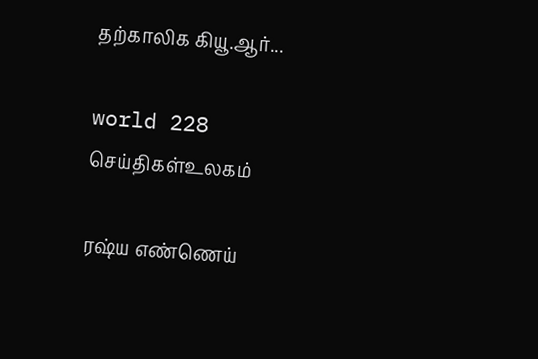தற்காலிக கியூ.ஆர்...

world 228
செய்திகள்உலகம்

ரஷ்ய எண்ணெய்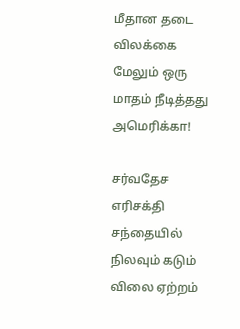மீதான தடை விலக்கை மேலும் ஒரு மாதம் நீடித்தது அமெரிக்கா!

சர்வதேச எரிசக்தி சந்தையில் நிலவும் கடும் விலை ஏற்றம்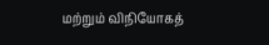மற்றும் விநியோகத்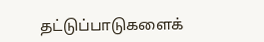தட்டுப்பாடுகளைக்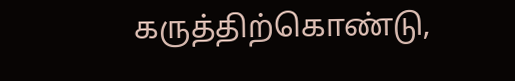கருத்திற்கொண்டு,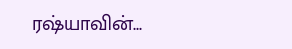ரஷ்யாவின்...